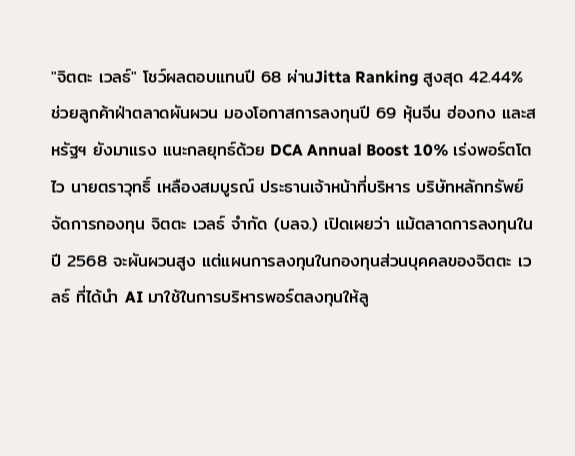"จิตตะ เวลธ์" โชว์ผลตอบแทนปี 68 ผ่านJitta Ranking สูงสุด 42.44% ช่วยลูกค้าฝ่าตลาดผันผวน มองโอกาสการลงทุนปี 69 หุ้นจีน ฮ่องกง และสหรัฐฯ ยังมาแรง แนะกลยุทธ์ด้วย DCA Annual Boost 10% เร่งพอร์ตโตไว นายตราวุทธิ์ เหลืองสมบูรณ์ ประธานเจ้าหน้าที่บริหาร บริษัทหลักทรัพย์จัดการกองทุน จิตตะ เวลธ์ จำกัด (บลจ.) เปิดเผยว่า แม้ตลาดการลงทุนในปี 2568 จะผันผวนสูง แต่แผนการลงทุนในกองทุนส่วนบุคคลของจิตตะ เวลธ์ ที่ได้นำ AI มาใช้ในการบริหารพอร์ตลงทุนให้ลู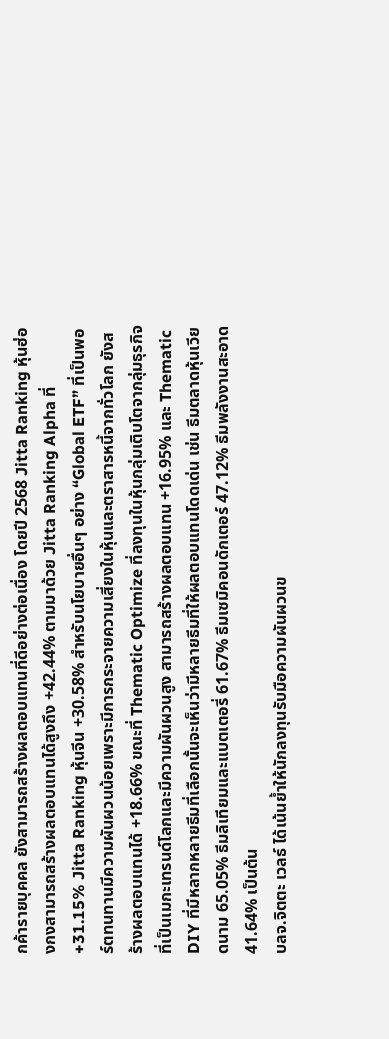กค้ารายบุคคล ยังสามารถสร้างผลตอบแทนที่ดีอย่างต่อเนื่อง โดยปี 2568 Jitta Ranking หุ้นฮ่องกงสามารถสร้างผลตอบแทนได้สูงถึง +42.44% ตามมาด้วย Jitta Ranking Alpha ที่ +31.15% Jitta Ranking หุ้นจีน +30.58% สำหรับนโยบายอื่นๆ อย่าง “Global ETF” ที่เป็นพอร์ตทนทานมีความผันผวนน้อยเพราะมีการกระจายความเสี่ยงในหุ้นและตราสารหนี้จากทั่วโลก ยังสร้างผลตอบแทนได้ +18.66% ขณะที่ Thematic Optimize ที่ลงทุนในหุ้นกลุ่มเติบโตจากลุ่มธุรกิจที่เป็นเมกะเทรนด์โลกและมีความผันผวนสูง สามารถสร้างผลตอบแทน +16.95% และ Thematic DIY ที่มีหลากหลายธีมที่เลือกนั้นจะเห็นว่ามีหลายธีมที่ให้ผลตอบแทนโดดเด่น เช่น ธีมตลาดหุ้นเวียดนาม 65.05% ธีมลิเทียมและแบตเตอรี่ 61.67% ธีมเซมิคอนดักเตอร์ 47.12% ธีมพลังงานสะอาด 41.64% เป็นต้น
บลจ.จิตตะ เวลธ์ ได้เน้นย้ำให้นักลงทุนรับมือความผันผวนข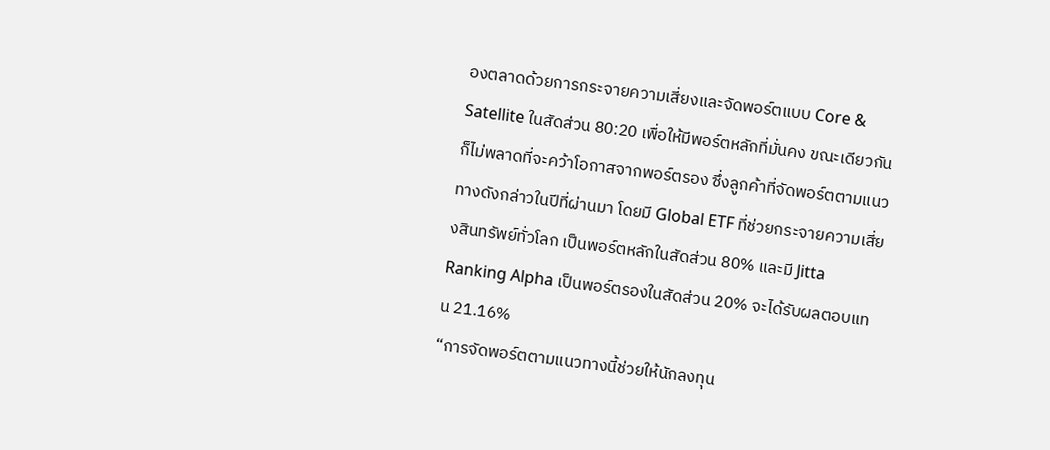องตลาดด้วยการกระจายความเสี่ยงและจัดพอร์ตแบบ Core & Satellite ในสัดส่วน 80:20 เพื่อให้มีพอร์ตหลักที่มั่นคง ขณะเดียวกันก็ไม่พลาดที่จะคว้าโอกาสจากพอร์ตรอง ซึ่งลูกค้าที่จัดพอร์ตตามแนวทางดังกล่าวในปีที่ผ่านมา โดยมี Global ETF ที่ช่วยกระจายความเสี่ยงสินทรัพย์ทั่วโลก เป็นพอร์ตหลักในสัดส่วน 80% และมี Jitta Ranking Alpha เป็นพอร์ตรองในสัดส่วน 20% จะได้รับผลตอบแทน 21.16%
“การจัดพอร์ตตามแนวทางนี้ช่วยให้นักลงทุน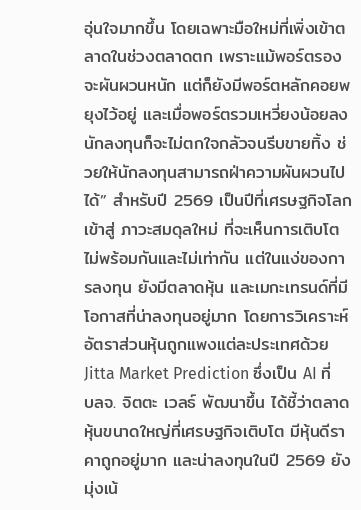อุ่นใจมากขึ้น โดยเฉพาะมือใหม่ที่เพิ่งเข้าตลาดในช่วงตลาดตก เพราะแม้พอร์ตรองจะผันผวนหนัก แต่ก็ยังมีพอร์ตหลักคอยพยุงไว้อยู่ และเมื่อพอร์ตรวมเหวี่ยงน้อยลง นักลงทุนก็จะไม่ตกใจกลัวจนรีบขายทิ้ง ช่วยให้นักลงทุนสามารถฝ่าความผันผวนไปได้” สำหรับปี 2569 เป็นปีที่เศรษฐกิจโลกเข้าสู่ ภาวะสมดุลใหม่ ที่จะเห็นการเติบโตไม่พร้อมกันและไม่เท่ากัน แต่ในแง่ของการลงทุน ยังมีตลาดหุ้น และเมกะเทรนด์ที่มีโอกาสที่น่าลงทุนอยู่มาก โดยการวิเคราะห์อัตราส่วนหุ้นถูกแพงแต่ละประเทศด้วย Jitta Market Prediction ซึ่งเป็น AI ที่ บลจ. จิตตะ เวลธ์ พัฒนาขึ้น ได้ชี้ว่าตลาดหุ้นขนาดใหญ่ที่เศรษฐกิจเติบโต มีหุ้นดีราคาถูกอยู่มาก และน่าลงทุนในปี 2569 ยังมุ่งเน้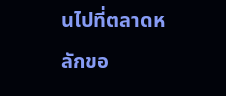นไปที่ตลาดหลักขอ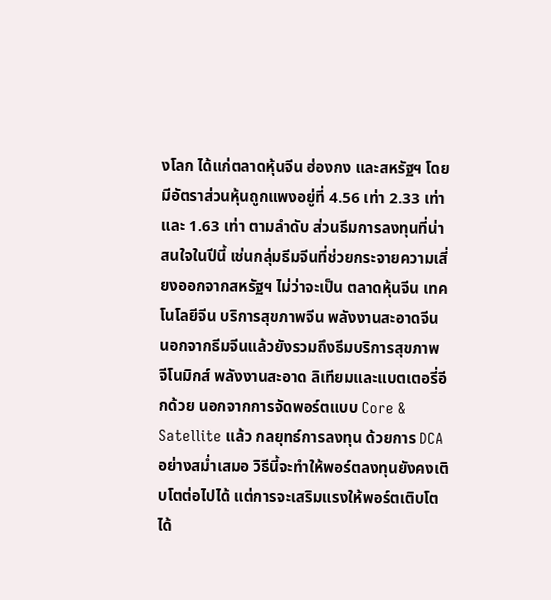งโลก ได้แก่ตลาดหุ้นจีน ฮ่องกง และสหรัฐฯ โดยมีอัตราส่วนหุ้นถูกแพงอยู่ที่ 4.56 เท่า 2.33 เท่า และ 1.63 เท่า ตามลำดับ ส่วนธีมการลงทุนที่น่าสนใจในปีนี้ เช่นกลุ่มธีมจีนที่ช่วยกระจายความเสี่ยงออกจากสหรัฐฯ ไม่ว่าจะเป็น ตลาดหุ้นจีน เทคโนโลยีจีน บริการสุขภาพจีน พลังงานสะอาดจีน นอกจากธีมจีนแล้วยังรวมถึงธีมบริการสุขภาพ จีโนมิกส์ พลังงานสะอาด ลิเทียมและแบตเตอรี่อีกด้วย นอกจากการจัดพอร์ตแบบ Core & Satellite แล้ว กลยุทธ์การลงทุน ด้วยการ DCA อย่างสม่ำเสมอ วิธีนี้จะทำให้พอร์ตลงทุนยังคงเติบโตต่อไปได้ แต่การจะเสริมแรงให้พอร์ตเติบโตได้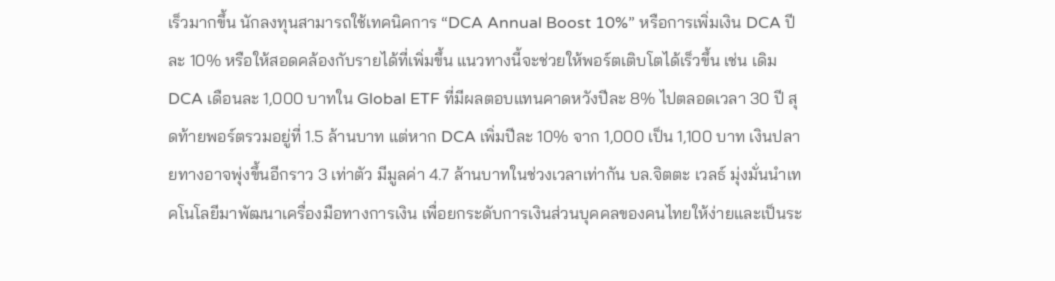เร็วมากขึ้น นักลงทุนสามารถใช้เทคนิคการ “DCA Annual Boost 10%” หรือการเพิ่มเงิน DCA ปีละ 10% หรือให้สอดคล้องกับรายได้ที่เพิ่มขึ้น แนวทางนี้จะช่วยให้พอร์ตเติบโตได้เร็วขึ้น เช่น เดิม DCA เดือนละ 1,000 บาทใน Global ETF ที่มีผลตอบแทนคาดหวังปีละ 8% ไปตลอดเวลา 30 ปี สุดท้ายพอร์ตรวมอยู่ที่ 1.5 ล้านบาท แต่หาก DCA เพิ่มปีละ 10% จาก 1,000 เป็น 1,100 บาท เงินปลายทางอาจพุ่งขึ้นอีกราว 3 เท่าตัว มีมูลค่า 4.7 ล้านบาทในช่วงเวลาเท่ากัน บล.จิตตะ เวลธ์ มุ่งมั่นนำเทคโนโลยีมาพัฒนาเครื่องมือทางการเงิน เพื่อยกระดับการเงินส่วนบุคคลของคนไทยให้ง่ายและเป็นระ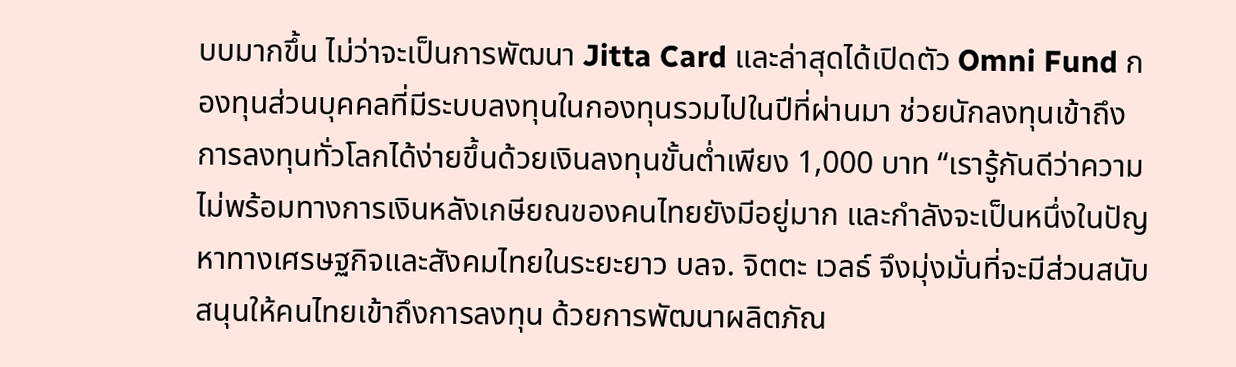บบมากขึ้น ไม่ว่าจะเป็นการพัฒนา Jitta Card และล่าสุดได้เปิดตัว Omni Fund กองทุนส่วนบุคคลที่มีระบบลงทุนในกองทุนรวมไปในปีที่ผ่านมา ช่วยนักลงทุนเข้าถึงการลงทุนทั่วโลกได้ง่ายขึ้นด้วยเงินลงทุนขั้นต่ำเพียง 1,000 บาท “เรารู้กันดีว่าความไม่พร้อมทางการเงินหลังเกษียณของคนไทยยังมีอยู่มาก และกำลังจะเป็นหนึ่งในปัญหาทางเศรษฐกิจและสังคมไทยในระยะยาว บลจ. จิตตะ เวลธ์ จึงมุ่งมั่นที่จะมีส่วนสนับสนุนให้คนไทยเข้าถึงการลงทุน ด้วยการพัฒนาผลิตภัณ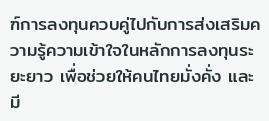ฑ์การลงทุนควบคู่ไปกับการส่งเสริมความรู้ความเข้าใจในหลักการลงทุนระยะยาว เพื่อช่วยให้คนไทยมั่งคั่ง และมี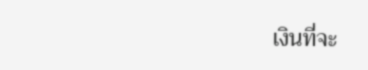เงินที่จะ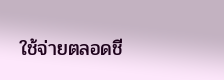ใช้จ่ายตลอดชี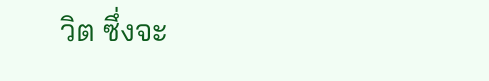วิต ซึ่งจะ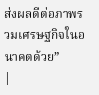ส่งผลดีต่อภาพรวมเศรษฐกิจในอนาคตด้วย”
|